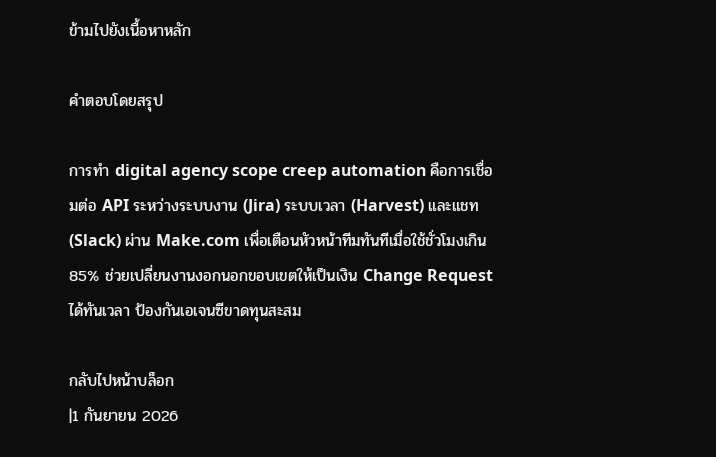ข้ามไปยังเนื้อหาหลัก

คำตอบโดยสรุป

การทำ digital agency scope creep automation คือการเชื่อมต่อ API ระหว่างระบบงาน (Jira) ระบบเวลา (Harvest) และแชท (Slack) ผ่าน Make.com เพื่อเตือนหัวหน้าทีมทันทีเมื่อใช้ชั่วโมงเกิน 85% ช่วยเปลี่ยนงานงอกนอกขอบเขตให้เป็นเงิน Change Request ได้ทันเวลา ป้องกันเอเจนซีขาดทุนสะสม

กลับไปหน้าบล็อก
|1 กันยายน 2026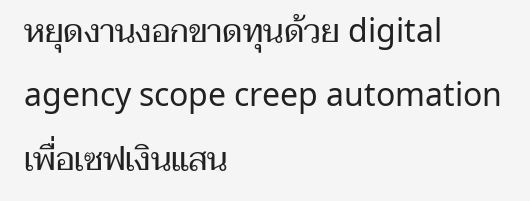หยุดงานงอกขาดทุนด้วย digital agency scope creep automation เพื่อเซฟเงินแสน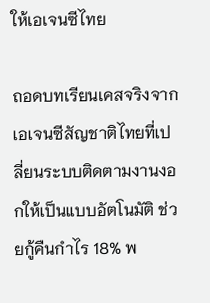ให้เอเจนซีไทย

ถอดบทเรียนเคสจริงจากเอเจนซีสัญชาติไทยที่เปลี่ยนระบบติดตามงานงอกให้เป็นแบบอัตโนมัติ ช่วยกู้คืนกำไร 18% พ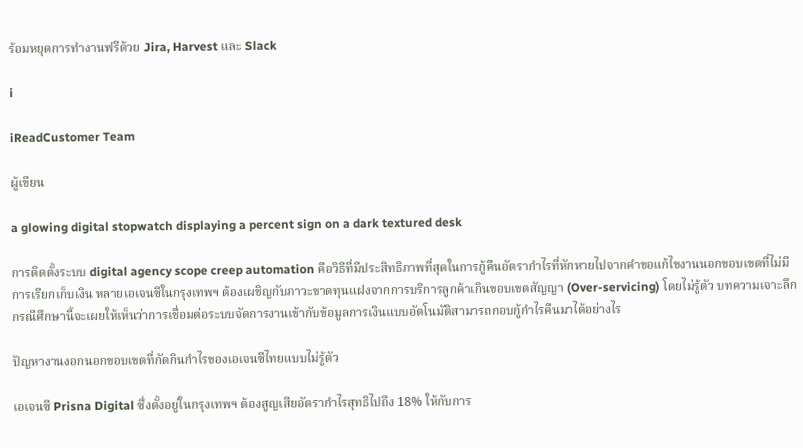ร้อมหยุดการทำงานฟรีด้วย Jira, Harvest และ Slack

i

iReadCustomer Team

ผู้เขียน

a glowing digital stopwatch displaying a percent sign on a dark textured desk

การติดตั้งระบบ digital agency scope creep automation คือวิธีที่มีประสิทธิภาพที่สุดในการกู้คืนอัตรากำไรที่หักหายไปจากคำขอแก้ไขงานนอกขอบเขตที่ไม่มีการเรียกเก็บเงิน หลายเอเจนซีในกรุงเทพฯ ต้องเผชิญกับภาวะขาดทุนแฝงจากการบริการลูกค้าเกินขอบเขตสัญญา (Over-servicing) โดยไม่รู้ตัว บทความเจาะลึกกรณีศึกษานี้จะเผยให้เห็นว่าการเชื่อมต่อระบบจัดการงานเข้ากับข้อมูลการเงินแบบอัตโนมัติสามารถกอบกู้กำไรคืนมาได้อย่างไร

ปัญหางานงอกนอกขอบเขตที่กัดกินกำไรของเอเจนซีไทยแบบไม่รู้ตัว

เอเจนซี Prisna Digital ซึ่งตั้งอยู่ในกรุงเทพฯ ต้องสูญเสียอัตรากำไรสุทธิไปถึง 18% ให้กับการ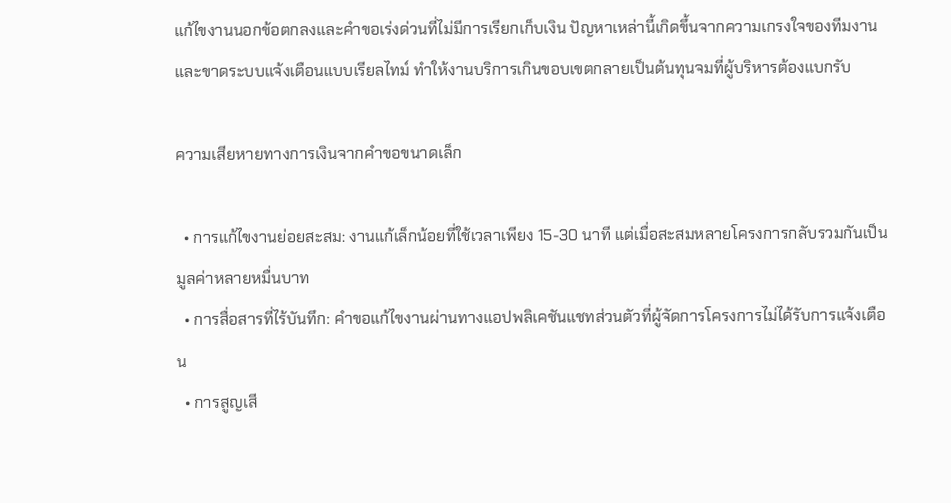แก้ไขงานนอกข้อตกลงและคำขอเร่งด่วนที่ไม่มีการเรียกเก็บเงิน ปัญหาเหล่านี้เกิดขึ้นจากความเกรงใจของทีมงานและขาดระบบแจ้งเตือนแบบเรียลไทม์ ทำให้งานบริการเกินขอบเขตกลายเป็นต้นทุนจมที่ผู้บริหารต้องแบกรับ

ความเสียหายทางการเงินจากคำขอขนาดเล็ก

  • การแก้ไขงานย่อยสะสม: งานแก้เล็กน้อยที่ใช้เวลาเพียง 15-30 นาที แต่เมื่อสะสมหลายโครงการกลับรวมกันเป็นมูลค่าหลายหมื่นบาท
  • การสื่อสารที่ไร้บันทึก: คำขอแก้ไขงานผ่านทางแอปพลิเคชันแชทส่วนตัวที่ผู้จัดการโครงการไม่ได้รับการแจ้งเตือน
  • การสูญเสี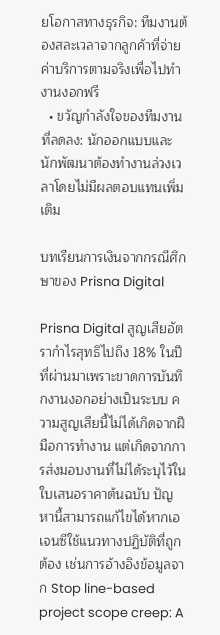ยโอกาสทางธุรกิจ: ทีมงานต้องสละเวลาจากลูกค้าที่จ่ายค่าบริการตามจริงเพื่อไปทำงานงอกฟรี
  • ขวัญกำลังใจของทีมงานที่ลดลง: นักออกแบบและนักพัฒนาต้องทำงานล่วงเวลาโดยไม่มีผลตอบแทนเพิ่มเติม

บทเรียนการเงินจากกรณีศึกษาของ Prisna Digital

Prisna Digital สูญเสียอัตรากำไรสุทธิไปถึง 18% ในปีที่ผ่านมาเพราะขาดการบันทึกงานงอกอย่างเป็นระบบ ความสูญเสียนี้ไม่ได้เกิดจากฝีมือการทำงาน แต่เกิดจากการส่งมอบงานที่ไม่ได้ระบุไว้ในใบเสนอราคาต้นฉบับ ปัญหานี้สามารถแก้ไขได้หากเอเจนซีใช้แนวทางปฏิบัติที่ถูกต้อง เช่นการอ้างอิงข้อมูลจาก Stop line-based project scope creep: A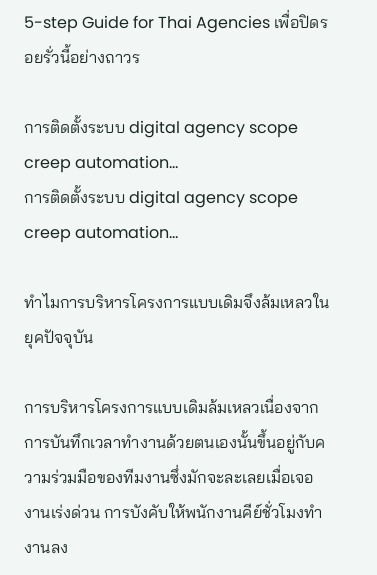5-step Guide for Thai Agencies เพื่อปิดรอยรั่วนี้อย่างถาวร

การติดตั้งระบบ digital agency scope creep automation…
การติดตั้งระบบ digital agency scope creep automation…

ทำไมการบริหารโครงการแบบเดิมจึงล้มเหลวในยุคปัจจุบัน

การบริหารโครงการแบบเดิมล้มเหลวเนื่องจากการบันทึกเวลาทำงานด้วยตนเองนั้นขึ้นอยู่กับความร่วมมือของทีมงานซึ่งมักจะละเลยเมื่อเจองานเร่งด่วน การบังคับให้พนักงานคีย์ชั่วโมงทำงานลง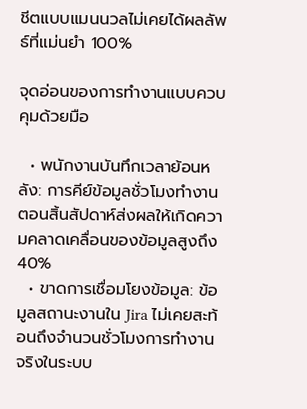ชีตแบบแมนนวลไม่เคยได้ผลลัพธ์ที่แม่นยำ 100%

จุดอ่อนของการทำงานแบบควบคุมด้วยมือ

  • พนักงานบันทึกเวลาย้อนหลัง: การคีย์ข้อมูลชั่วโมงทำงานตอนสิ้นสัปดาห์ส่งผลให้เกิดความคลาดเคลื่อนของข้อมูลสูงถึง 40%
  • ขาดการเชื่อมโยงข้อมูล: ข้อมูลสถานะงานใน Jira ไม่เคยสะท้อนถึงจำนวนชั่วโมงการทำงานจริงในระบบ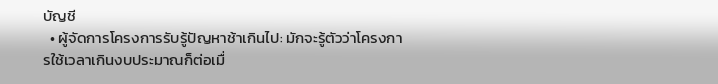บัญชี
  • ผู้จัดการโครงการรับรู้ปัญหาช้าเกินไป: มักจะรู้ตัวว่าโครงการใช้เวลาเกินงบประมาณก็ต่อเมื่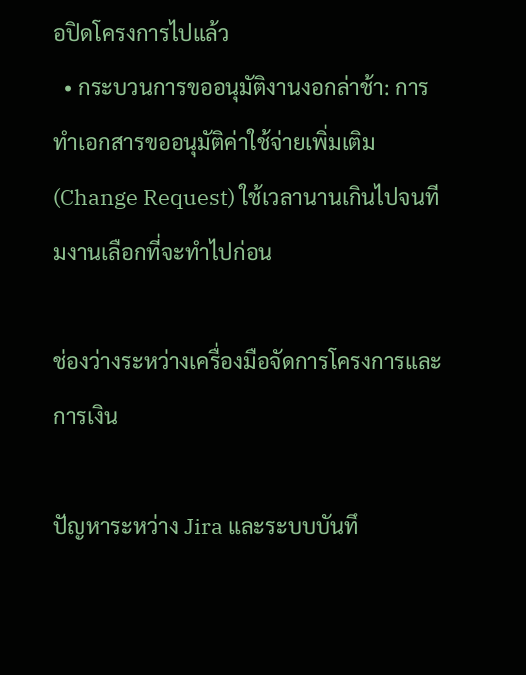อปิดโครงการไปแล้ว
  • กระบวนการขออนุมัติงานงอกล่าช้า: การทำเอกสารขออนุมัติค่าใช้จ่ายเพิ่มเติม (Change Request) ใช้เวลานานเกินไปจนทีมงานเลือกที่จะทำไปก่อน

ช่องว่างระหว่างเครื่องมือจัดการโครงการและการเงิน

ปัญหาระหว่าง Jira และระบบบันทึ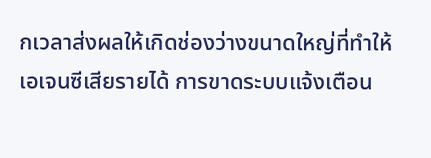กเวลาส่งผลให้เกิดช่องว่างขนาดใหญ่ที่ทำให้เอเจนซีเสียรายได้ การขาดระบบแจ้งเตือน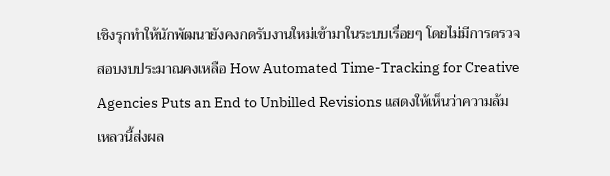เชิงรุกทำให้นักพัฒนายังคงกดรับงานใหม่เข้ามาในระบบเรื่อยๆ โดยไม่มีการตรวจสอบงบประมาณคงเหลือ How Automated Time-Tracking for Creative Agencies Puts an End to Unbilled Revisions แสดงให้เห็นว่าความล้มเหลวนี้ส่งผล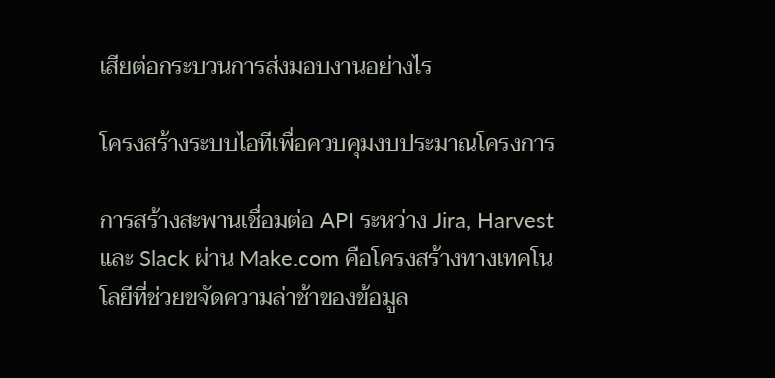เสียต่อกระบวนการส่งมอบงานอย่างไร

โครงสร้างระบบไอทีเพื่อควบคุมงบประมาณโครงการ

การสร้างสะพานเชื่อมต่อ API ระหว่าง Jira, Harvest และ Slack ผ่าน Make.com คือโครงสร้างทางเทคโนโลยีที่ช่วยขจัดความล่าช้าของข้อมูล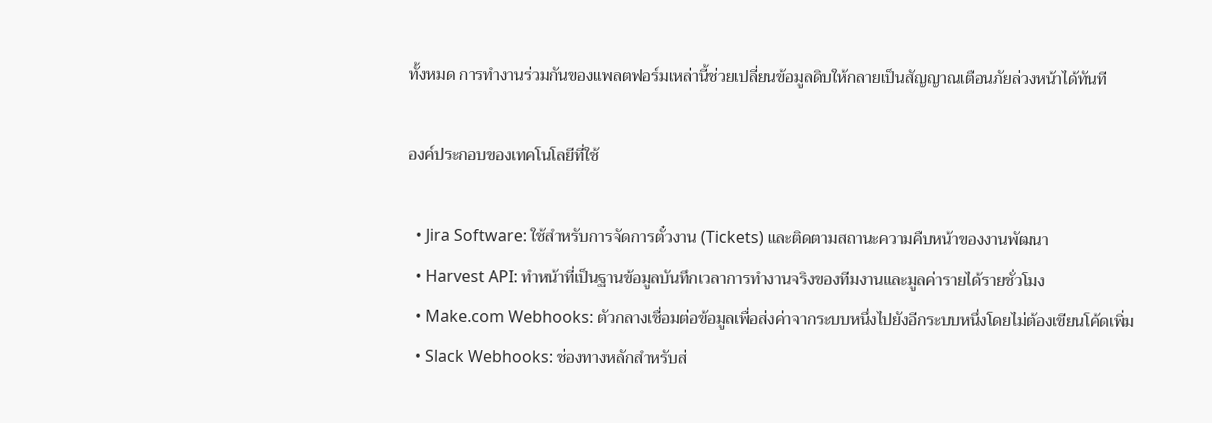ทั้งหมด การทำงานร่วมกันของแพลตฟอร์มเหล่านี้ช่วยเปลี่ยนข้อมูลดิบให้กลายเป็นสัญญาณเตือนภัยล่วงหน้าได้ทันที

องค์ประกอบของเทคโนโลยีที่ใช้

  • Jira Software: ใช้สำหรับการจัดการตั๋วงาน (Tickets) และติดตามสถานะความคืบหน้าของงานพัฒนา
  • Harvest API: ทำหน้าที่เป็นฐานข้อมูลบันทึกเวลาการทำงานจริงของทีมงานและมูลค่ารายได้รายชั่วโมง
  • Make.com Webhooks: ตัวกลางเชื่อมต่อข้อมูลเพื่อส่งค่าจากระบบหนึ่งไปยังอีกระบบหนึ่งโดยไม่ต้องเขียนโค้ดเพิ่ม
  • Slack Webhooks: ช่องทางหลักสำหรับส่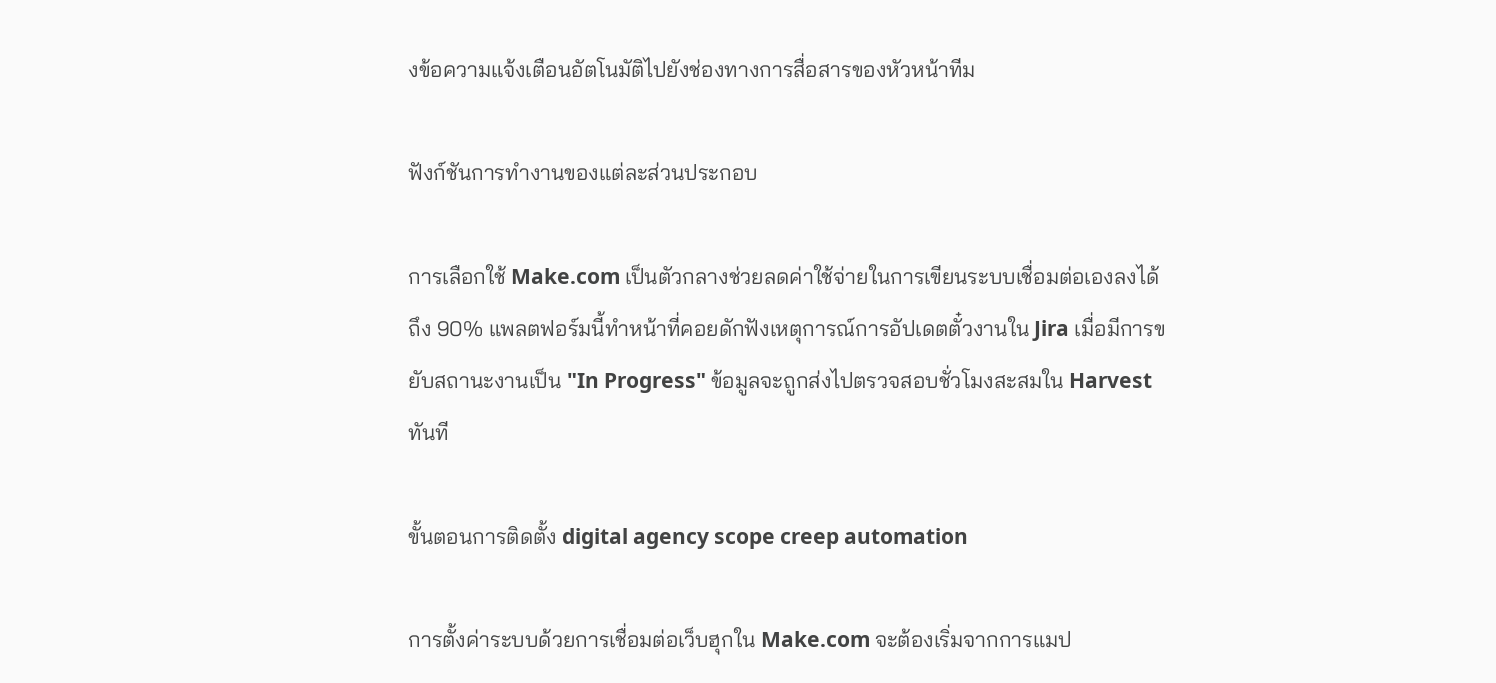งข้อความแจ้งเตือนอัตโนมัติไปยังช่องทางการสื่อสารของหัวหน้าทีม

ฟังก์ชันการทำงานของแต่ละส่วนประกอบ

การเลือกใช้ Make.com เป็นตัวกลางช่วยลดค่าใช้จ่ายในการเขียนระบบเชื่อมต่อเองลงได้ถึง 90% แพลตฟอร์มนี้ทำหน้าที่คอยดักฟังเหตุการณ์การอัปเดตตั๋วงานใน Jira เมื่อมีการขยับสถานะงานเป็น "In Progress" ข้อมูลจะถูกส่งไปตรวจสอบชั่วโมงสะสมใน Harvest ทันที

ขั้นตอนการติดตั้ง digital agency scope creep automation

การตั้งค่าระบบด้วยการเชื่อมต่อเว็บฮุกใน Make.com จะต้องเริ่มจากการแมป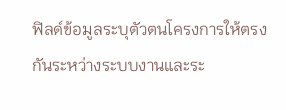ฟิลด์ข้อมูลระบุตัวตนโครงการให้ตรงกันระหว่างระบบงานและระ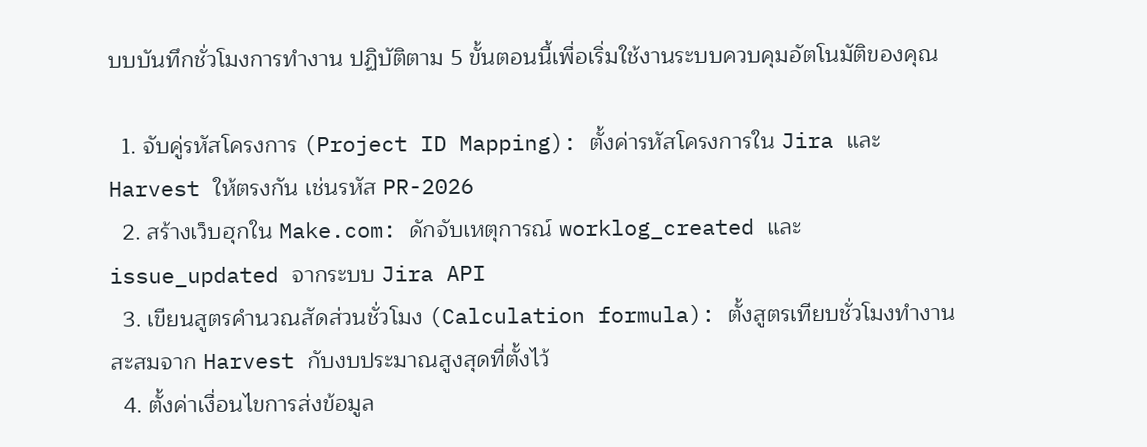บบบันทึกชั่วโมงการทำงาน ปฏิบัติตาม 5 ขั้นตอนนี้เพื่อเริ่มใช้งานระบบควบคุมอัตโนมัติของคุณ

  1. จับคู่รหัสโครงการ (Project ID Mapping): ตั้งค่ารหัสโครงการใน Jira และ Harvest ให้ตรงกัน เช่นรหัส PR-2026
  2. สร้างเว็บฮุกใน Make.com: ดักจับเหตุการณ์ worklog_created และ issue_updated จากระบบ Jira API
  3. เขียนสูตรคำนวณสัดส่วนชั่วโมง (Calculation formula): ตั้งสูตรเทียบชั่วโมงทำงานสะสมจาก Harvest กับงบประมาณสูงสุดที่ตั้งไว้
  4. ตั้งค่าเงื่อนไขการส่งข้อมูล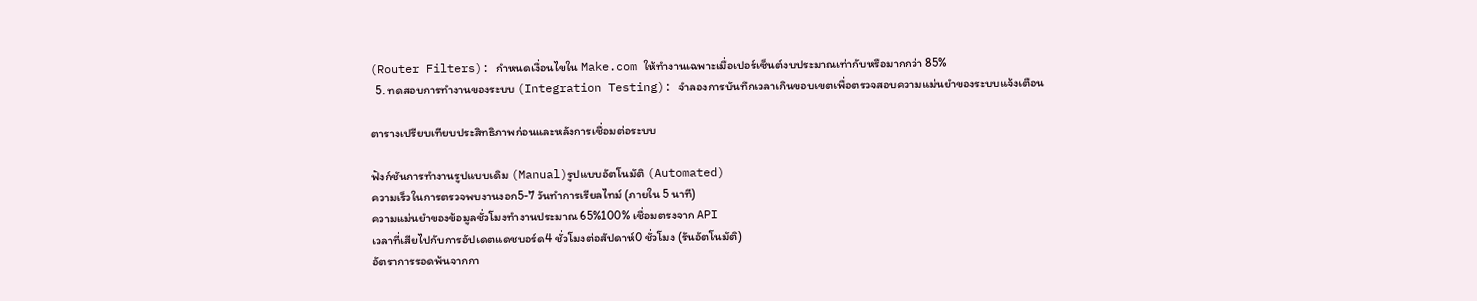(Router Filters): กำหนดเงื่อนไขใน Make.com ให้ทำงานเฉพาะเมื่อเปอร์เซ็นต์งบประมาณเท่ากับหรือมากกว่า 85%
  5. ทดสอบการทำงานของระบบ (Integration Testing): จำลองการบันทึกเวลาเกินขอบเขตเพื่อตรวจสอบความแม่นยำของระบบแจ้งเตือน

ตารางเปรียบเทียบประสิทธิภาพก่อนและหลังการเชื่อมต่อระบบ

ฟังก์ชันการทำงานรูปแบบเดิม (Manual)รูปแบบอัตโนมัติ (Automated)
ความเร็วในการตรวจพบงานงอก5-7 วันทำการเรียลไทม์ (ภายใน 5 นาที)
ความแม่นยำของข้อมูลชั่วโมงทำงานประมาณ 65%100% เชื่อมตรงจาก API
เวลาที่เสียไปกับการอัปเดตแดชบอร์ด4 ชั่วโมงต่อสัปดาห์0 ชั่วโมง (รันอัตโนมัติ)
อัตราการรอดพ้นจากกา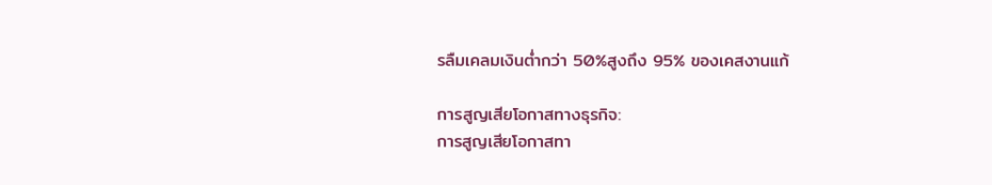รลืมเคลมเงินต่ำกว่า 50%สูงถึง 95% ของเคสงานแก้

การสูญเสียโอกาสทางธุรกิจ:
การสูญเสียโอกาสทา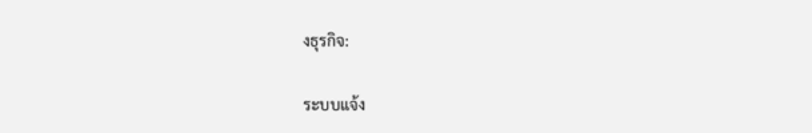งธุรกิจ:

ระบบแจ้ง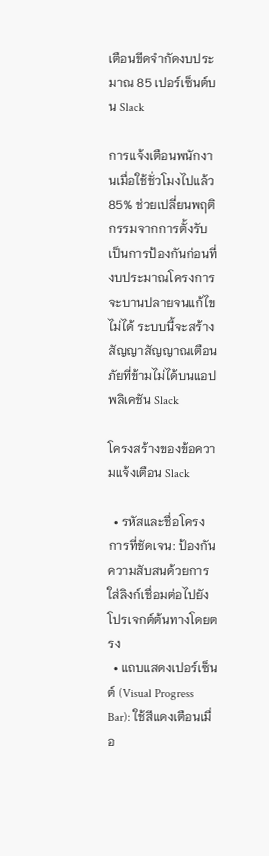เตือนขีดจำกัดงบประมาณ 85 เปอร์เซ็นต์บน Slack

การแจ้งเตือนพนักงานเมื่อใช้ชั่วโมงไปแล้ว 85% ช่วยเปลี่ยนพฤติกรรมจากการตั้งรับเป็นการป้องกันก่อนที่งบประมาณโครงการจะบานปลายจนแก้ไขไม่ได้ ระบบนี้จะสร้างสัญญาสัญญาณเตือนภัยที่ข้ามไม่ได้บนแอปพลิเคชัน Slack

โครงสร้างของข้อความแจ้งเตือน Slack

  • รหัสและชื่อโครงการที่ชัดเจน: ป้องกันความสับสนด้วยการใส่ลิงก์เชื่อมต่อไปยังโปรเจกต์ต้นทางโดยตรง
  • แถบแสดงเปอร์เซ็นต์ (Visual Progress Bar): ใช้สีแดงเตือนเมื่อ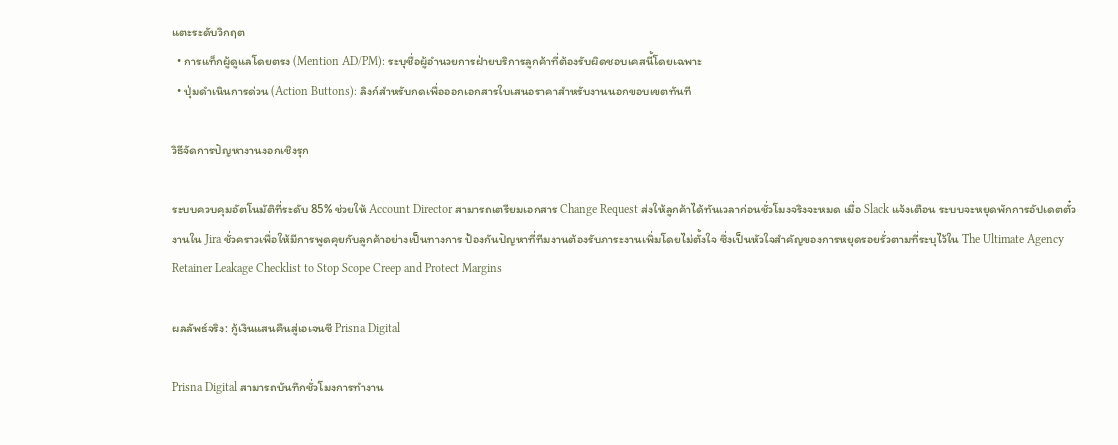แตะระดับวิกฤต
  • การแท็กผู้ดูแลโดยตรง (Mention AD/PM): ระบุชื่อผู้อำนวยการฝ่ายบริการลูกค้าที่ต้องรับผิดชอบเคสนี้โดยเฉพาะ
  • ปุ่มดำเนินการด่วน (Action Buttons): ลิงก์สำหรับกดเพื่อออกเอกสารใบเสนอราคาสำหรับงานนอกขอบเขตทันที

วิธีจัดการปัญหางานงอกเชิงรุก

ระบบควบคุมอัตโนมัติที่ระดับ 85% ช่วยให้ Account Director สามารถเตรียมเอกสาร Change Request ส่งให้ลูกค้าได้ทันเวลาก่อนชั่วโมงจริงจะหมด เมื่อ Slack แจ้งเตือน ระบบจะหยุดพักการอัปเดตตั๋วงานใน Jira ชั่วคราวเพื่อให้มีการพูดคุยกับลูกค้าอย่างเป็นทางการ ป้องกันปัญหาที่ทีมงานต้องรับภาระงานเพิ่มโดยไม่ตั้งใจ ซึ่งเป็นหัวใจสำคัญของการหยุดรอยรั่วตามที่ระบุไว้ใน The Ultimate Agency Retainer Leakage Checklist to Stop Scope Creep and Protect Margins

ผลลัพธ์จริง: กู้เงินแสนคืนสู่เอเจนซี Prisna Digital

Prisna Digital สามารถบันทึกชั่วโมงการทำงาน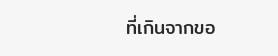ที่เกินจากขอ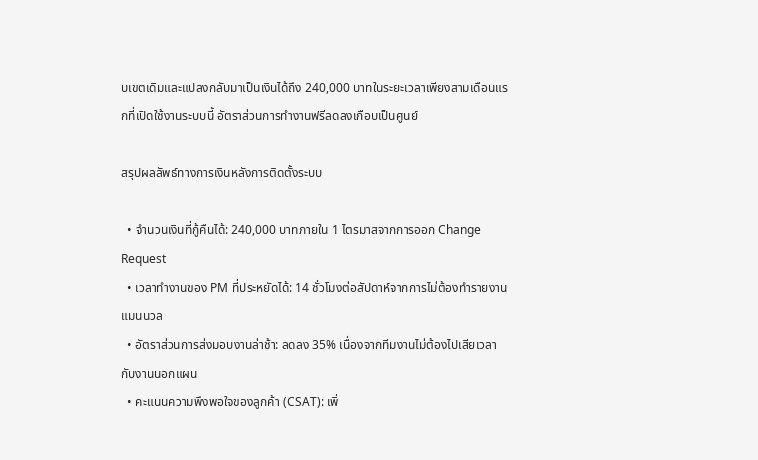บเขตเดิมและแปลงกลับมาเป็นเงินได้ถึง 240,000 บาทในระยะเวลาเพียงสามเดือนแรกที่เปิดใช้งานระบบนี้ อัตราส่วนการทำงานฟรีลดลงเกือบเป็นศูนย์

สรุปผลลัพธ์ทางการเงินหลังการติดตั้งระบบ

  • จำนวนเงินที่กู้คืนได้: 240,000 บาทภายใน 1 ไตรมาสจากการออก Change Request
  • เวลาทำงานของ PM ที่ประหยัดได้: 14 ชั่วโมงต่อสัปดาห์จากการไม่ต้องทำรายงานแมนนวล
  • อัตราส่วนการส่งมอบงานล่าช้า: ลดลง 35% เนื่องจากทีมงานไม่ต้องไปเสียเวลากับงานนอกแผน
  • คะแนนความพึงพอใจของลูกค้า (CSAT): เพิ่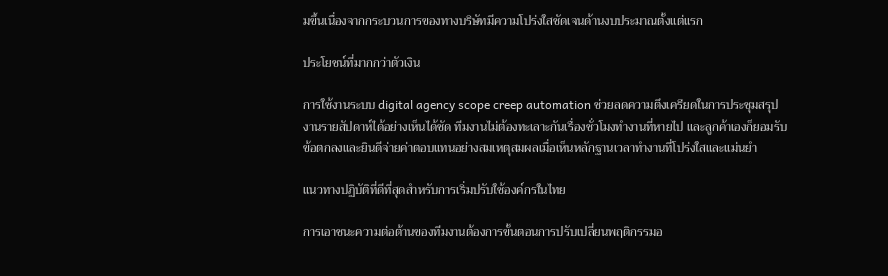มขึ้นเนื่องจากกระบวนการของทางบริษัทมีความโปร่งใสชัดเจนด้านงบประมาณตั้งแต่แรก

ประโยชน์ที่มากกว่าตัวเงิน

การใช้งานระบบ digital agency scope creep automation ช่วยลดความตึงเครียดในการประชุมสรุปงานรายสัปดาห์ได้อย่างเห็นได้ชัด ทีมงานไม่ต้องทะเลาะกันเรื่องชั่วโมงทำงานที่หายไป และลูกค้าเองก็ยอมรับข้อตกลงและยินดีจ่ายค่าตอบแทนอย่างสมเหตุสมผลเมื่อเห็นหลักฐานเวลาทำงานที่โปร่งใสและแม่นยำ

แนวทางปฏิบัติที่ดีที่สุดสำหรับการเริ่มปรับใช้องค์กรในไทย

การเอาชนะความต่อต้านของทีมงานต้องการขั้นตอนการปรับเปลี่ยนพฤติกรรมอ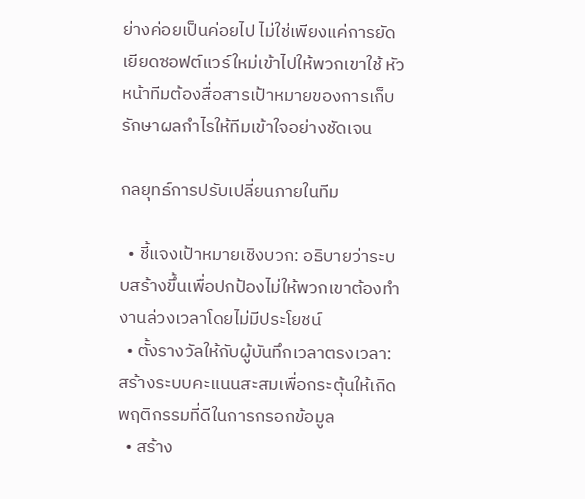ย่างค่อยเป็นค่อยไป ไม่ใช่เพียงแค่การยัดเยียดซอฟต์แวร์ใหม่เข้าไปให้พวกเขาใช้ หัวหน้าทีมต้องสื่อสารเป้าหมายของการเก็บรักษาผลกำไรให้ทีมเข้าใจอย่างชัดเจน

กลยุทธ์การปรับเปลี่ยนภายในทีม

  • ชี้แจงเป้าหมายเชิงบวก: อธิบายว่าระบบสร้างขึ้นเพื่อปกป้องไม่ให้พวกเขาต้องทำงานล่วงเวลาโดยไม่มีประโยชน์
  • ตั้งรางวัลให้กับผู้บันทึกเวลาตรงเวลา: สร้างระบบคะแนนสะสมเพื่อกระตุ้นให้เกิดพฤติกรรมที่ดีในการกรอกข้อมูล
  • สร้าง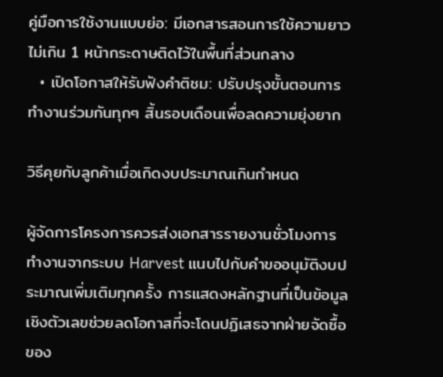คู่มือการใช้งานแบบย่อ: มีเอกสารสอนการใช้ความยาวไม่เกิน 1 หน้ากระดาษติดไว้ในพื้นที่ส่วนกลาง
  • เปิดโอกาสให้รับฟังคำติชม: ปรับปรุงขั้นตอนการทำงานร่วมกันทุกๆ สิ้นรอบเดือนเพื่อลดความยุ่งยาก

วิธีคุยกับลูกค้าเมื่อเกิดงบประมาณเกินกำหนด

ผู้จัดการโครงการควรส่งเอกสารรายงานชั่วโมงการทำงานจากระบบ Harvest แนบไปกับคำขออนุมัติงบประมาณเพิ่มเติมทุกครั้ง การแสดงหลักฐานที่เป็นข้อมูลเชิงตัวเลขช่วยลดโอกาสที่จะโดนปฏิเสธจากฝ่ายจัดซื้อของ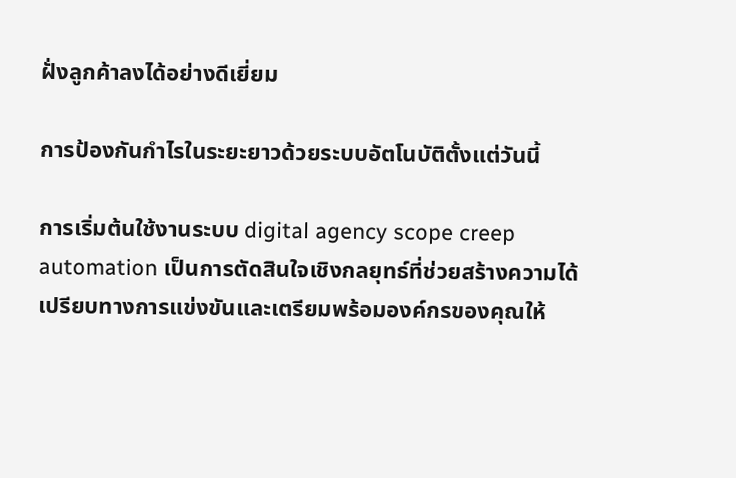ฝั่งลูกค้าลงได้อย่างดีเยี่ยม

การป้องกันกำไรในระยะยาวด้วยระบบอัตโนบัติตั้งแต่วันนี้

การเริ่มต้นใช้งานระบบ digital agency scope creep automation เป็นการตัดสินใจเชิงกลยุทธ์ที่ช่วยสร้างความได้เปรียบทางการแข่งขันและเตรียมพร้อมองค์กรของคุณให้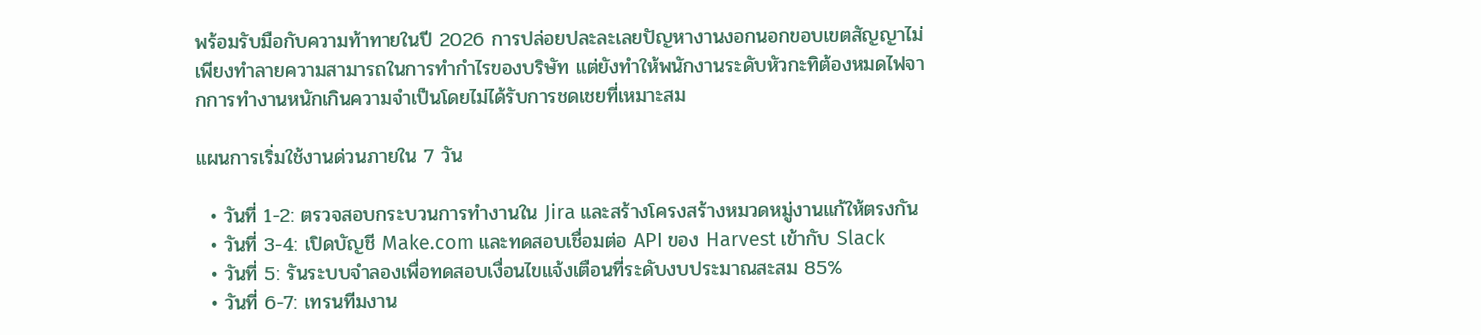พร้อมรับมือกับความท้าทายในปี 2026 การปล่อยปละละเลยปัญหางานงอกนอกขอบเขตสัญญาไม่เพียงทำลายความสามารถในการทำกำไรของบริษัท แต่ยังทำให้พนักงานระดับหัวกะทิต้องหมดไฟจากการทำงานหนักเกินความจำเป็นโดยไม่ได้รับการชดเชยที่เหมาะสม

แผนการเริ่มใช้งานด่วนภายใน 7 วัน

  • วันที่ 1-2: ตรวจสอบกระบวนการทำงานใน Jira และสร้างโครงสร้างหมวดหมู่งานแก้ให้ตรงกัน
  • วันที่ 3-4: เปิดบัญชี Make.com และทดสอบเชื่อมต่อ API ของ Harvest เข้ากับ Slack
  • วันที่ 5: รันระบบจำลองเพื่อทดสอบเงื่อนไขแจ้งเตือนที่ระดับงบประมาณสะสม 85%
  • วันที่ 6-7: เทรนทีมงาน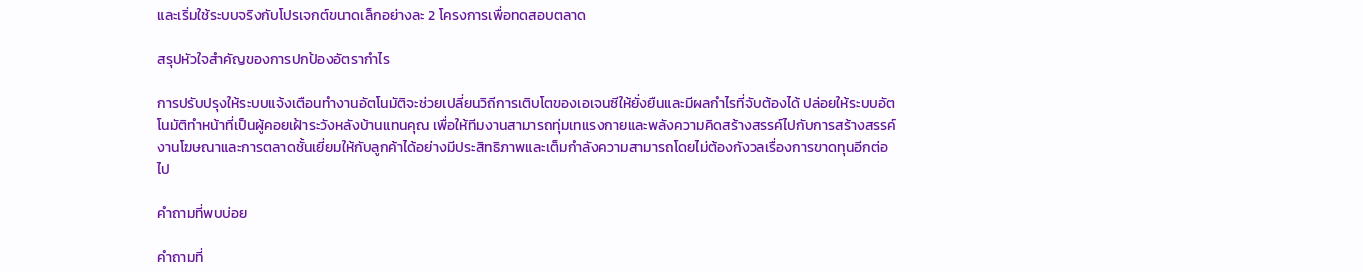และเริ่มใช้ระบบจริงกับโปรเจกต์ขนาดเล็กอย่างละ 2 โครงการเพื่อทดสอบตลาด

สรุปหัวใจสำคัญของการปกป้องอัตรากำไร

การปรับปรุงให้ระบบแจ้งเตือนทำงานอัตโนมัติจะช่วยเปลี่ยนวิถีการเติบโตของเอเจนซีให้ยั่งยืนและมีผลกำไรที่จับต้องได้ ปล่อยให้ระบบอัตโนมัติทำหน้าที่เป็นผู้คอยเฝ้าระวังหลังบ้านแทนคุณ เพื่อให้ทีมงานสามารถทุ่มเทแรงกายและพลังความคิดสร้างสรรค์ไปกับการสร้างสรรค์งานโฆษณาและการตลาดชั้นเยี่ยมให้กับลูกค้าได้อย่างมีประสิทธิภาพและเต็มกำลังความสามารถโดยไม่ต้องกังวลเรื่องการขาดทุนอีกต่อไป

คำถามที่พบบ่อย

คำถามที่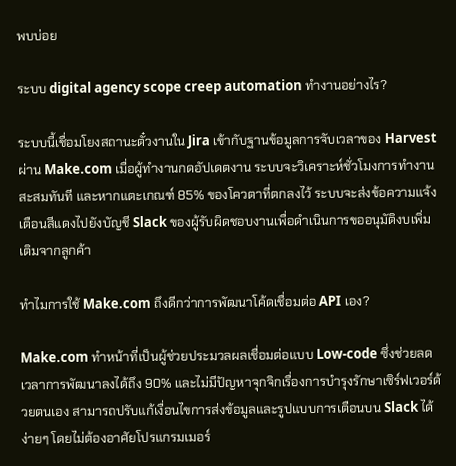พบบ่อย

ระบบ digital agency scope creep automation ทำงานอย่างไร?

ระบบนี้เชื่อมโยงสถานะตั๋วงานใน Jira เข้ากับฐานข้อมูลการจับเวลาของ Harvest ผ่าน Make.com เมื่อผู้ทำงานกดอัปเดตงาน ระบบจะวิเคราะห์ชั่วโมงการทำงานสะสมทันที และหากแตะเกณฑ์ 85% ของโควตาที่ตกลงไว้ ระบบจะส่งข้อความแจ้งเตือนสีแดงไปยังบัญชี Slack ของผู้รับผิดชอบงานเพื่อดำเนินการขออนุมัติงบเพิ่มเติมจากลูกค้า

ทำไมการใช้ Make.com ถึงดีกว่าการพัฒนาโค้ดเชื่อมต่อ API เอง?

Make.com ทำหน้าที่เป็นผู้ช่วยประมวลผลเชื่อมต่อแบบ Low-code ซึ่งช่วยลดเวลาการพัฒนาลงได้ถึง 90% และไม่มีปัญหาจุกจิกเรื่องการบำรุงรักษาเซิร์ฟเวอร์ด้วยตนเอง สามารถปรับแก้เงื่อนไขการส่งข้อมูลและรูปแบบการเตือนบน Slack ได้ง่ายๆ โดยไม่ต้องอาศัยโปรแกรมเมอร์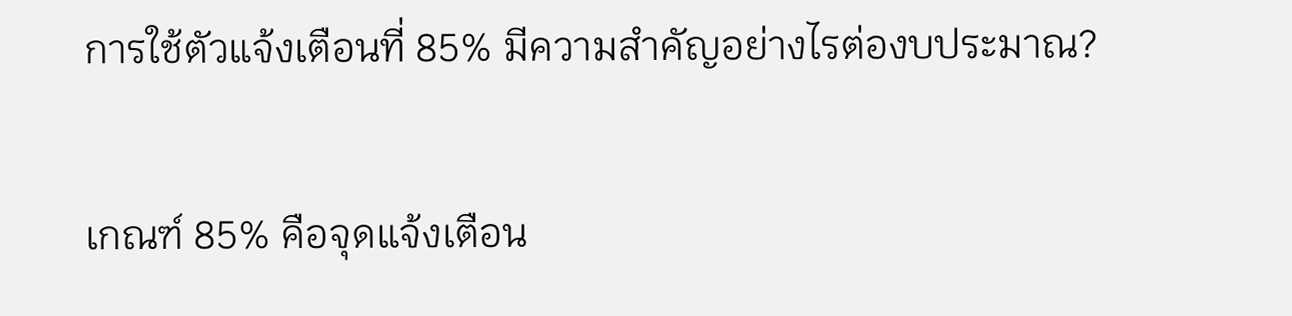การใช้ตัวแจ้งเตือนที่ 85% มีความสำคัญอย่างไรต่องบประมาณ?

เกณฑ์ 85% คือจุดแจ้งเตือน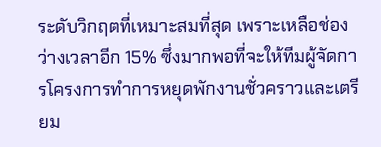ระดับวิกฤตที่เหมาะสมที่สุด เพราะเหลือช่องว่างเวลาอีก 15% ซึ่งมากพอที่จะให้ทีมผู้จัดการโครงการทำการหยุดพักงานชั่วคราวและเตรียม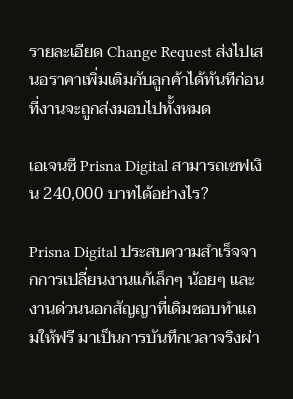รายละเอียด Change Request ส่งไปเสนอราคาเพิ่มเติมกับลูกค้าได้ทันทีก่อนที่งานจะถูกส่งมอบไปทั้งหมด

เอเจนซี Prisna Digital สามารถเซฟเงิน 240,000 บาทได้อย่างไร?

Prisna Digital ประสบความสำเร็จจากการเปลี่ยนงานแก้เล็กๆ น้อยๆ และงานด่วนนอกสัญญาที่เดิมชอบทำแถมให้ฟรี มาเป็นการบันทึกเวลาจริงผ่า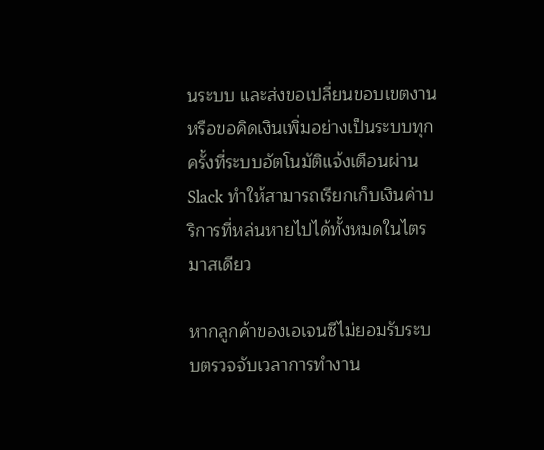นระบบ และส่งขอเปลี่ยนขอบเขตงานหรือขอคิดเงินเพิ่มอย่างเป็นระบบทุกครั้งที่ระบบอัตโนมัติแจ้งเตือนผ่าน Slack ทำให้สามารถเรียกเก็บเงินค่าบริการที่หล่นหายไปได้ทั้งหมดในไตรมาสเดียว

หากลูกค้าของเอเจนซีไม่ยอมรับระบบตรวจจับเวลาการทำงาน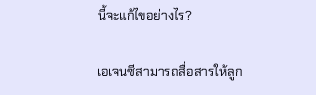นี้จะแก้ไขอย่างไร?

เอเจนซีสามารถสื่อสารให้ลูก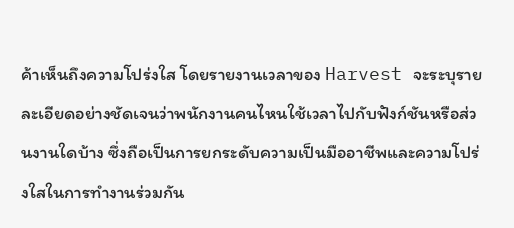ค้าเห็นถึงความโปร่งใส โดยรายงานเวลาของ Harvest จะระบุรายละเอียดอย่างชัดเจนว่าพนักงานคนไหนใช้เวลาไปกับฟังก์ชันหรือส่วนงานใดบ้าง ซึ่งถือเป็นการยกระดับความเป็นมืออาชีพและความโปร่งใสในการทำงานร่วมกัน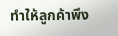ทำให้ลูกค้าพึง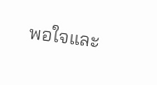พอใจและ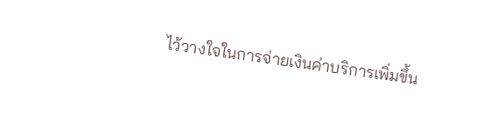ไว้วางใจในการจ่ายเงินค่าบริการเพิ่มขึ้น